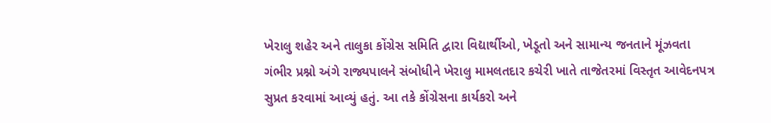ખેરાલુ શહેર અને તાલુકા કોંગ્રેસ સમિતિ દ્વારા વિદ્યાર્થીઓ, ખેડૂતો અને સામાન્ય જનતાને મૂંઝવતા ગંભીર પ્રશ્નો અંગે રાજ્યપાલને સંબોધીને ખેરાલુ મામલતદાર કચેરી ખાતે તાજેતરમાં વિસ્તૃત આવેદનપત્ર સુપ્રત કરવામાં આવ્યું હતું. આ તકે કોંગ્રેસના કાર્યકરો અને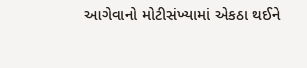આગેવાનો મોટીસંખ્યામાં એકઠા થઈને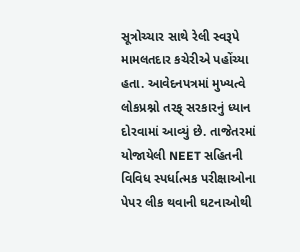સૂત્રોચ્ચાર સાથે રેલી સ્વરૂપે મામલતદાર કચેરીએ પહોંચ્યા હતા. આવેદનપત્રમાં મુખ્યત્વે લોકપ્રશ્નો તરફ્ સરકારનું ધ્યાન દોરવામાં આવ્યું છે. તાજેતરમાં યોજાયેલી NEET સહિતની વિવિધ સ્પર્ધાત્મક પરીક્ષાઓના પેપર લીક થવાની ઘટનાઓથી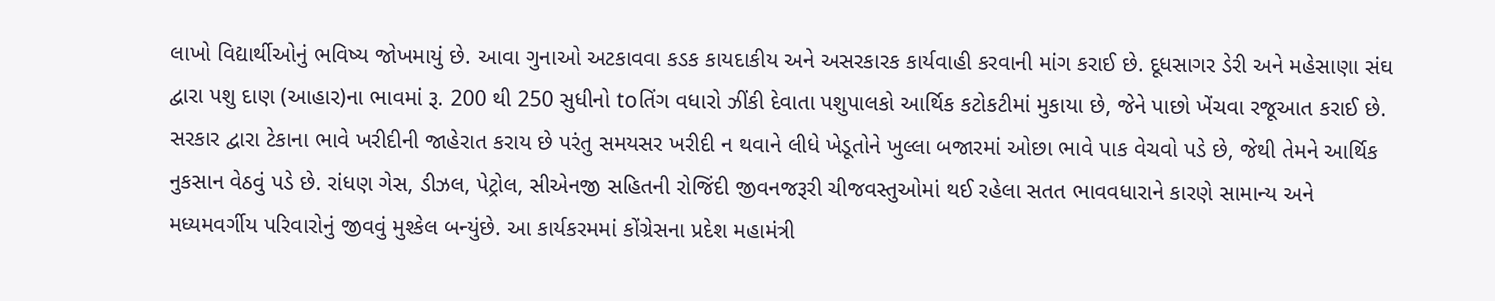લાખો વિદ્યાર્થીઓનું ભવિષ્ય જોખમાયું છે. આવા ગુનાઓ અટકાવવા કડક કાયદાકીય અને અસરકારક કાર્યવાહી કરવાની માંગ કરાઈ છે. દૂધસાગર ડેરી અને મહેસાણા સંઘ દ્વારા પશુ દાણ (આહાર)ના ભાવમાં રૂ. 200 થી 250 સુધીનો toતિંગ વધારો ઝીંકી દેવાતા પશુપાલકો આર્થિક કટોકટીમાં મુકાયા છે, જેને પાછો ખેંચવા રજૂઆત કરાઈ છે. સરકાર દ્વારા ટેકાના ભાવે ખરીદીની જાહેરાત કરાય છે પરંતુ સમયસર ખરીદી ન થવાને લીધે ખેડૂતોને ખુલ્લા બજારમાં ઓછા ભાવે પાક વેચવો પડે છે, જેથી તેમને આર્થિક નુકસાન વેઠવું પડે છે. રાંધણ ગેસ, ડીઝલ, પેટ્રોલ, સીએનજી સહિતની રોજિંદી જીવનજરૂરી ચીજવસ્તુઓમાં થઈ રહેલા સતત ભાવવધારાને કારણે સામાન્ય અને મધ્યમવર્ગીય પરિવારોનું જીવવું મુશ્કેલ બન્યુંછે. આ કાર્યકરમમાં કોંગ્રેસના પ્રદેશ મહામંત્રી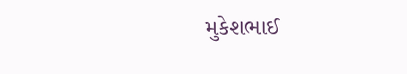મુકેશભાઈ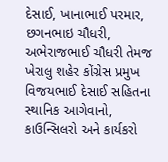દેસાઈ, ખાનાભાઈ પરમાર, છગનભાઇ ચૌધરી, અભેરાજભાઈ ચૌધરી તેમજ ખેરાલુ શહેર કોંગ્રેસ પ્રમુખ વિજયભાઈ દેસાઈ સહિતના સ્થાનિક આગેવાનો, કાઉન્સિલરો અને કાર્યકરો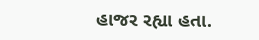હાજર રહ્યા હતા.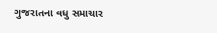ગુજરાતના વધુ સમાચાર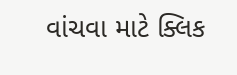વાંચવા માટે ક્લિક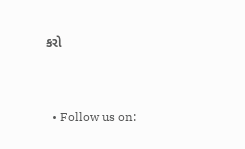કરો


  • Follow us on: